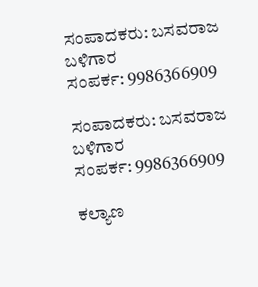ಸಂಪಾದಕರು: ಬಸವರಾಜ ಬಳಿಗಾರ
ಸಂಪರ್ಕ: 9986366909

ಸಂಪಾದಕರು: ಬಸವರಾಜ ಬಳಿಗಾರ
ಸಂಪರ್ಕ: 9986366909

ಕಲ್ಯಾಣ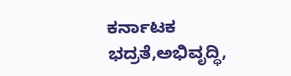ಕರ್ನಾಟಕ ಭದ್ರತೆ,ಅಭಿವೃದ್ಧಿ,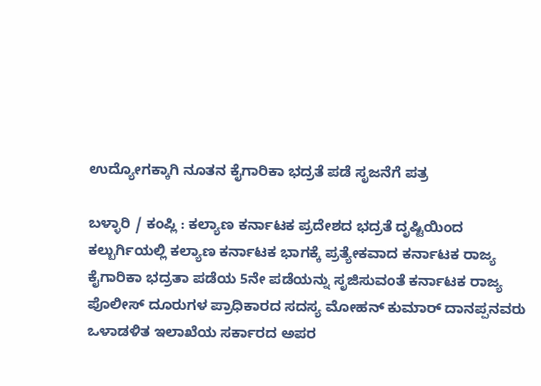ಉದ್ಯೋಗಕ್ಕಾಗಿ ನೂತನ ಕೈಗಾರಿಕಾ ಭದ್ರತೆ ಪಡೆ ಸೃಜನೆಗೆ ಪತ್ರ

ಬಳ್ಳಾರಿ / ಕಂಪ್ಲಿ : ಕಲ್ಯಾಣ ಕರ್ನಾಟಕ ಪ್ರದೇಶದ ಭದ್ರತೆ ದೃಷ್ಟಿಯಿಂದ ಕಲ್ಬುರ್ಗಿಯಲ್ಲಿ ಕಲ್ಯಾಣ ಕರ್ನಾಟಕ ಭಾಗಕ್ಕೆ ಪ್ರತ್ಯೇಕವಾದ ಕರ್ನಾಟಕ ರಾಜ್ಯ ಕೈಗಾರಿಕಾ ಭದ್ರತಾ ಪಡೆಯ 5ನೇ ಪಡೆಯನ್ನು ಸೃಜಿಸುವಂತೆ ಕರ್ನಾಟಕ ರಾಜ್ಯ ಪೊಲೀಸ್ ದೂರುಗಳ ಪ್ರಾಧಿಕಾರದ ಸದಸ್ಯ ಮೋಹನ್ ಕುಮಾರ್ ದಾನಪ್ಪನವರು ಒಳಾಡಳಿತ ಇಲಾಖೆಯ ಸರ್ಕಾರದ ಅಪರ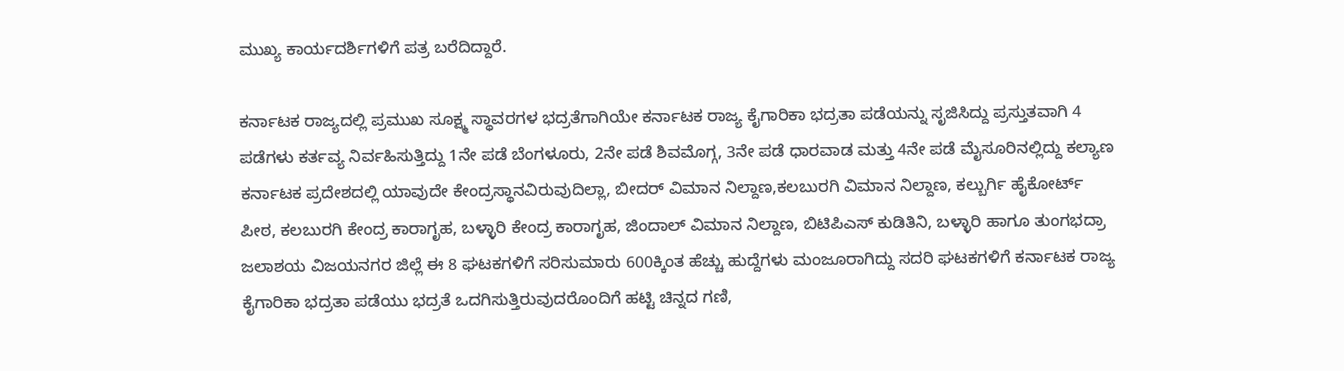ಮುಖ್ಯ ಕಾರ್ಯದರ್ಶಿಗಳಿಗೆ ಪತ್ರ ಬರೆದಿದ್ದಾರೆ.

ಕರ್ನಾಟಕ ರಾಜ್ಯದಲ್ಲಿ ಪ್ರಮುಖ ಸೂಕ್ಷ್ಮ ಸ್ಥಾವರಗಳ ಭದ್ರತೆಗಾಗಿಯೇ ಕರ್ನಾಟಕ ರಾಜ್ಯ ಕೈಗಾರಿಕಾ ಭದ್ರತಾ ಪಡೆಯನ್ನು ಸೃಜಿಸಿದ್ದು ಪ್ರಸ್ತುತವಾಗಿ 4 ಪಡೆಗಳು ಕರ್ತವ್ಯ ನಿರ್ವಹಿಸುತ್ತಿದ್ದು 1ನೇ ಪಡೆ ಬೆಂಗಳೂರು, 2ನೇ ಪಡೆ ಶಿವಮೊಗ್ಗ, 3ನೇ ಪಡೆ ಧಾರವಾಡ ಮತ್ತು 4ನೇ ಪಡೆ ಮೈಸೂರಿನಲ್ಲಿದ್ದು ಕಲ್ಯಾಣ ಕರ್ನಾಟಕ ಪ್ರದೇಶದಲ್ಲಿ ಯಾವುದೇ ಕೇಂದ್ರಸ್ಥಾನವಿರುವುದಿಲ್ಲಾ, ಬೀದರ್ ವಿಮಾನ ನಿಲ್ದಾಣ,ಕಲಬುರಗಿ ವಿಮಾನ ನಿಲ್ದಾಣ, ಕಲ್ಬುರ್ಗಿ ಹೈಕೋರ್ಟ್ ಪೀಠ, ಕಲಬುರಗಿ ಕೇಂದ್ರ ಕಾರಾಗೃಹ, ಬಳ್ಳಾರಿ ಕೇಂದ್ರ ಕಾರಾಗೃಹ, ಜಿಂದಾಲ್ ವಿಮಾನ ನಿಲ್ದಾಣ, ಬಿಟಿಪಿಎಸ್ ಕುಡಿತಿನಿ, ಬಳ್ಳಾರಿ ಹಾಗೂ ತುಂಗಭದ್ರಾ ಜಲಾಶಯ ವಿಜಯನಗರ ಜಿಲ್ಲೆ ಈ 8 ಘಟಕಗಳಿಗೆ ಸರಿಸುಮಾರು 600ಕ್ಕಿಂತ ಹೆಚ್ಚು ಹುದ್ದೆಗಳು ಮಂಜೂರಾಗಿದ್ದು ಸದರಿ ಘಟಕಗಳಿಗೆ ಕರ್ನಾಟಕ ರಾಜ್ಯ ಕೈಗಾರಿಕಾ ಭದ್ರತಾ ಪಡೆಯು ಭದ್ರತೆ ಒದಗಿಸುತ್ತಿರುವುದರೊಂದಿಗೆ ಹಟ್ಟಿ ಚಿನ್ನದ ಗಣಿ,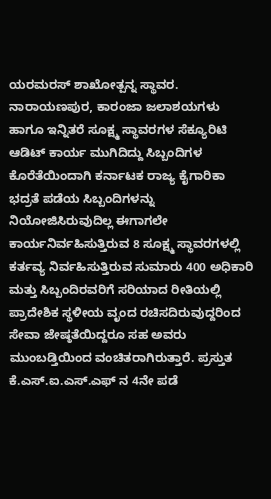ಯರಮರಸ್ ಶಾಖೋತ್ಪನ್ನ ಸ್ಥಾವರ. ನಾರಾಯಣಪುರ, ಕಾರಂಜಾ ಜಲಾಶಯಗಳು ಹಾಗೂ ಇನ್ನಿತರೆ ಸೂಕ್ಷ್ಮ ಸ್ಥಾವರಗಳ ಸೆಕ್ಯೂರಿಟಿ ಆಡಿಟ್ ಕಾರ್ಯ ಮುಗಿದಿದ್ದು ಸಿಬ್ಬಂದಿಗಳ ಕೊರೆತೆಯಿಂದಾಗಿ ಕರ್ನಾಟಕ ರಾಜ್ಯ ಕೈಗಾರಿಕಾ ಭದ್ರತೆ ಪಡೆಯ ಸಿಬ್ಬಂದಿಗಳನ್ನು ನಿಯೋಜಿಸಿರುವುದಿಲ್ಲ ಈಗಾಗಲೇ ಕಾರ್ಯನಿರ್ವಹಿಸುತ್ತಿರುವ 8 ಸೂಕ್ಷ್ಮ ಸ್ಥಾವರಗಳಲ್ಲಿ ಕರ್ತವ್ಯ ನಿರ್ವಹಿಸುತ್ತಿರುವ ಸುಮಾರು 400 ಅಧಿಕಾರಿ ಮತ್ತು ಸಿಬ್ಬಂದಿರವರಿಗೆ ಸರಿಯಾದ ರೀತಿಯಲ್ಲಿ ಪ್ರಾದೇಶಿಕ ಸ್ಥಳೀಯ ವೃಂದ ರಚಿಸದಿರುವುದ್ದರಿಂದ ಸೇವಾ ಜೇಷ್ಠತೆಯಿದ್ದರೂ ಸಹ ಅವರು ಮುಂಬಡ್ತಿಯಿಂದ ವಂಚಿತರಾಗಿರುತ್ತಾರೆ. ಪ್ರಸ್ತುತ ಕೆ.ಎಸ್.ಐ.ಎಸ್.ಎಫ್‌ ನ 4ನೇ ಪಡೆ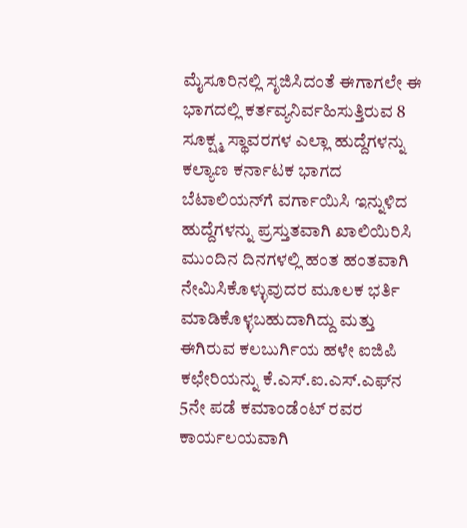ಮೈಸೂರಿನಲ್ಲಿ ಸೃಜಿಸಿದಂತೆ ಈಗಾಗಲೇ ಈ ಭಾಗದಲ್ಲಿ ಕರ್ತವ್ಯನಿರ್ವಹಿಸುತ್ತಿರುವ 8 ಸೂಕ್ಷ್ಮ ಸ್ಥಾವರಗಳ ಎಲ್ಲಾ ಹುದ್ದೆಗಳನ್ನು ಕಲ್ಯಾಣ ಕರ್ನಾಟಕ ಭಾಗದ ಬೆಟಾಲಿಯನ್‌ಗೆ ವರ್ಗಾಯಿಸಿ ಇನ್ನುಳಿದ ಹುದ್ದೆಗಳನ್ನು ಪ್ರಸ್ತುತವಾಗಿ ಖಾಲಿಯಿರಿಸಿ ಮುಂದಿನ ದಿನಗಳಲ್ಲಿ ಹಂತ ಹಂತವಾಗಿ ನೇಮಿಸಿಕೊಳ್ಳುವುದರ ಮೂಲಕ ಭರ್ತಿ ಮಾಡಿಕೊಳ್ಳಬಹುದಾಗಿದ್ದು ಮತ್ತು ಈಗಿರುವ ಕಲಬುರ್ಗಿಯ ಹಳೇ ಐಜಿಪಿ ಕಛೇರಿಯನ್ನು ಕೆ.ಎಸ್.ಐ.ಎಸ್.ಎಫ್‌ನ 5ನೇ ಪಡೆ ಕಮಾಂಡೆಂಟ್ ರವರ ಕಾರ್ಯಲಯವಾಗಿ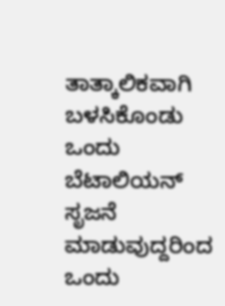ತಾತ್ಕಾಲಿಕವಾಗಿ ಬಳಸಿಕೊಂಡು ಒಂದು ಬೆಟಾಲಿಯನ್ ಸೃಜನೆ ಮಾಡುವುದ್ದರಿಂದ ಒಂದು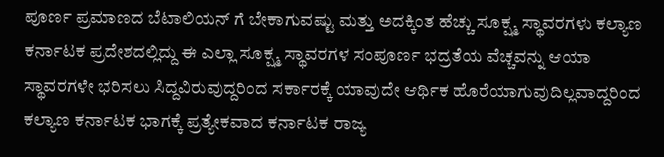ಪೂರ್ಣ ಪ್ರಮಾಣದ ಬೆಟಾಲಿಯನ್‌ ಗೆ ಬೇಕಾಗುವಷ್ಟು ಮತ್ತು ಅದಕ್ಕಿಂತ ಹೆಚ್ಚು ಸೂಕ್ಷ್ಮ ಸ್ಥಾವರಗಳು ಕಲ್ಯಾಣ ಕರ್ನಾಟಕ ಪ್ರದೇಶದಲ್ಲಿದ್ದು ಈ ಎಲ್ಲಾ ಸೂಕ್ಷ್ಮ ಸ್ಥಾವರಗಳ ಸಂಪೂರ್ಣ ಭದ್ರತೆಯ ವೆಚ್ಚವನ್ನು ಆಯಾ ಸ್ಥಾವರಗಳೇ ಭರಿಸಲು ಸಿದ್ದವಿರುವುದ್ದರಿಂದ ಸರ್ಕಾರಕ್ಕೆ ಯಾವುದೇ ಆರ್ಥಿಕ ಹೊರೆಯಾಗುವುದಿಲ್ಲವಾದ್ದರಿಂದ ಕಲ್ಯಾಣ ಕರ್ನಾಟಕ ಭಾಗಕ್ಕೆ ಪ್ರತ್ಯೇಕವಾದ ಕರ್ನಾಟಕ ರಾಜ್ಯ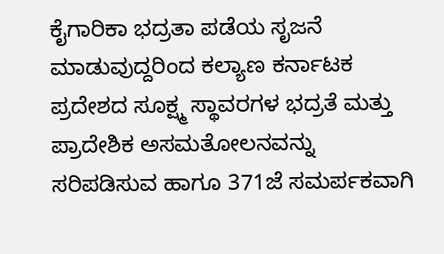ಕೈಗಾರಿಕಾ ಭದ್ರತಾ ಪಡೆಯ ಸೃಜನೆ ಮಾಡುವುದ್ದರಿಂದ ಕಲ್ಯಾಣ ಕರ್ನಾಟಕ ಪ್ರದೇಶದ ಸೂಕ್ಷ್ಮ ಸ್ಥಾವರಗಳ ಭದ್ರತೆ ಮತ್ತು ಪ್ರಾದೇಶಿಕ ಅಸಮತೋಲನವನ್ನು ಸರಿಪಡಿಸುವ ಹಾಗೂ 371ಜೆ ಸಮರ್ಪಕವಾಗಿ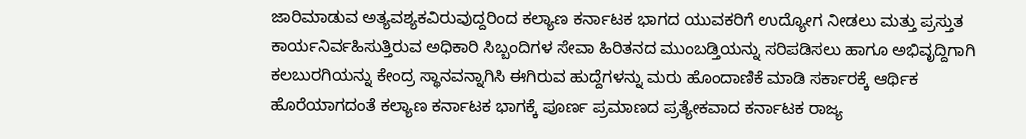ಜಾರಿಮಾಡುವ ಅತ್ಯವಶ್ಯಕವಿರುವುದ್ದರಿಂದ ಕಲ್ಯಾಣ ಕರ್ನಾಟಕ ಭಾಗದ ಯುವಕರಿಗೆ ಉದ್ಯೋಗ ನೀಡಲು ಮತ್ತು ಪ್ರಸ್ತುತ ಕಾರ್ಯನಿರ್ವಹಿಸುತ್ತಿರುವ ಅಧಿಕಾರಿ ಸಿಬ್ಬಂದಿಗಳ ಸೇವಾ ಹಿರಿತನದ ಮುಂಬಡ್ತಿಯನ್ನು ಸರಿಪಡಿಸಲು ಹಾಗೂ ಅಭಿವೃದ್ದಿಗಾಗಿ ಕಲಬುರಗಿಯನ್ನು ಕೇಂದ್ರ ಸ್ಥಾನವನ್ನಾಗಿಸಿ ಈಗಿರುವ ಹುದ್ದೆಗಳನ್ನು ಮರು ಹೊಂದಾಣಿಕೆ ಮಾಡಿ ಸರ್ಕಾರಕ್ಕೆ ಆರ್ಥಿಕ ಹೊರೆಯಾಗದಂತೆ ಕಲ್ಯಾಣ ಕರ್ನಾಟಕ ಭಾಗಕ್ಕೆ ಪೂರ್ಣ ಪ್ರಮಾಣದ ಪ್ರತ್ಯೇಕವಾದ ಕರ್ನಾಟಕ ರಾಜ್ಯ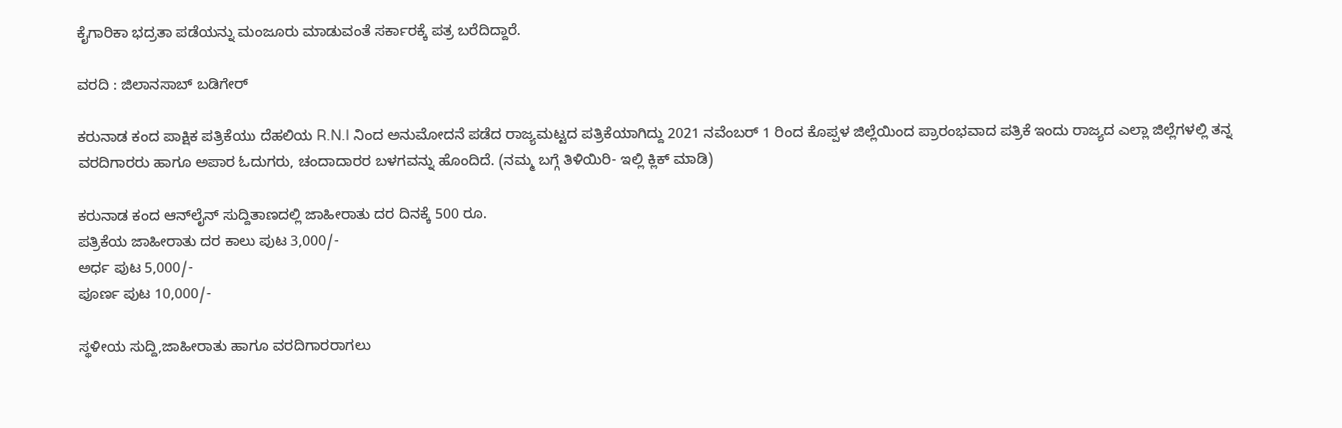ಕೈಗಾರಿಕಾ ಭದ್ರತಾ ಪಡೆಯನ್ನು ಮಂಜೂರು ಮಾಡುವಂತೆ ಸರ್ಕಾರಕ್ಕೆ ಪತ್ರ ಬರೆದಿದ್ದಾರೆ.

ವರದಿ : ಜಿಲಾನಸಾಬ್ ಬಡಿಗೇರ್

ಕರುನಾಡ ಕಂದ ಪಾಕ್ಷಿಕ ಪತ್ರಿಕೆಯು ದೆಹಲಿಯ R.N.I ನಿಂದ ಅನುಮೋದನೆ ಪಡೆದ ರಾಜ್ಯಮಟ್ಟದ ಪತ್ರಿಕೆಯಾಗಿದ್ದು 2021 ನವೆಂಬರ್ 1 ರಿಂದ ಕೊಪ್ಪಳ ಜಿಲ್ಲೆಯಿಂದ ಪ್ರಾರಂಭವಾದ ಪತ್ರಿಕೆ ಇಂದು ರಾಜ್ಯದ ಎಲ್ಲಾ ಜಿಲ್ಲೆಗಳಲ್ಲಿ ತನ್ನ ವರದಿಗಾರರು ಹಾಗೂ ಅಪಾರ ಓದುಗರು, ಚಂದಾದಾರರ ಬಳಗವನ್ನು ಹೊಂದಿದೆ. (ನಮ್ಮ ಬಗ್ಗೆ ತಿಳಿಯಿರಿ- ಇಲ್ಲಿ ಕ್ಲಿಕ್‌ ಮಾಡಿ)

ಕರುನಾಡ ಕಂದ ಆನ್‌ಲೈನ್‌ ಸುದ್ದಿತಾಣದಲ್ಲಿ ಜಾಹೀರಾತು ದರ ದಿನಕ್ಕೆ 500 ರೂ.
ಪತ್ರಿಕೆಯ ಜಾಹೀರಾತು ದರ ಕಾಲು ಪುಟ 3,000/-
ಅರ್ಧ ಪುಟ 5,000/-
ಪೂರ್ಣ ಪುಟ 10,000/-

ಸ್ಥಳೀಯ ಸುದ್ದಿ,ಜಾಹೀರಾತು ಹಾಗೂ ವರದಿಗಾರರಾಗಲು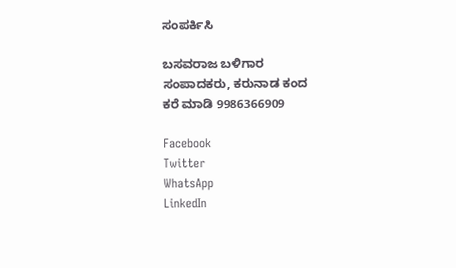ಸಂಪರ್ಕಿಸಿ

ಬಸವರಾಜ ಬಳಿಗಾರ
ಸಂಪಾದಕರು, ಕರುನಾಡ ಕಂದ
ಕರೆ ಮಾಡಿ 9986366909

Facebook
Twitter
WhatsApp
LinkedIn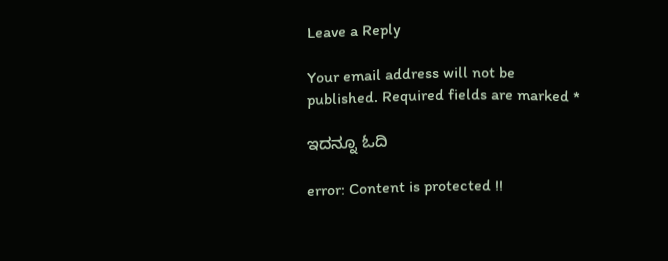Leave a Reply

Your email address will not be published. Required fields are marked *

ಇದನ್ನೂ ಓದಿ

error: Content is protected !!